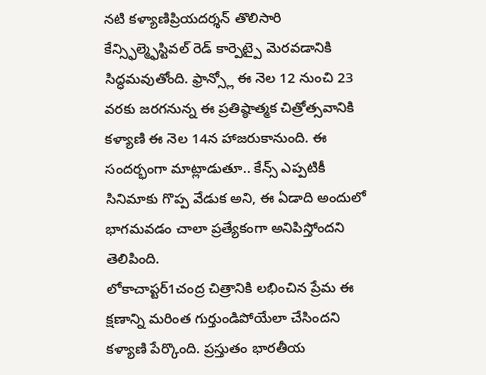నటి కళ్యాణిప్రియదర్శన్ తొలిసారి కేన్స్ఫిల్మ్ఫెస్టివల్ రెడ్ కార్పెట్పై మెరవడానికి సిద్ధమవుతోంది. ఫ్రాన్స్లో ఈ నెల 12 నుంచి 23 వరకు జరగనున్న ఈ ప్రతిష్ఠాత్మక చిత్రోత్సవానికి కళ్యాణి ఈ నెల 14న హాజరుకానుంది. ఈ సందర్భంగా మాట్లాడుతూ.. కేన్స్ ఎప్పటికీ సినిమాకు గొప్ప వేడుక అని, ఈ ఏడాది అందులో భాగమవడం చాలా ప్రత్యేకంగా అనిపిస్తోందని తెలిపింది.
లోకాచాప్టర్1చంద్ర చిత్రానికి లభించిన ప్రేమ ఈ క్షణాన్ని మరింత గుర్తుండిపోయేలా చేసిందని కళ్యాణి పేర్కొంది. ప్రస్తుతం భారతీయ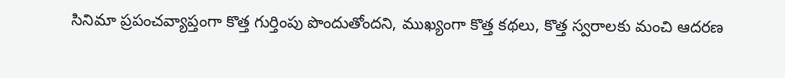సినిమా ప్రపంచవ్యాప్తంగా కొత్త గుర్తింపు పొందుతోందని, ముఖ్యంగా కొత్త కథలు, కొత్త స్వరాలకు మంచి ఆదరణ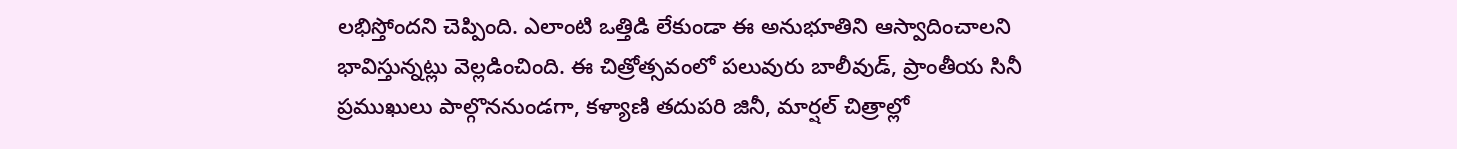లభిస్తోందని చెప్పింది. ఎలాంటి ఒత్తిడి లేకుండా ఈ అనుభూతిని ఆస్వాదించాలని భావిస్తున్నట్లు వెల్లడించింది. ఈ చిత్రోత్సవంలో పలువురు బాలీవుడ్, ప్రాంతీయ సినీ ప్రముఖులు పాల్గొననుండగా, కళ్యాణి తదుపరి జినీ, మార్షల్ చిత్రాల్లో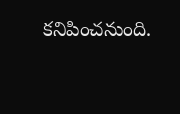కనిపించనుంది.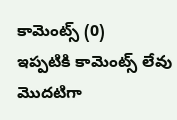కామెంట్స్ (0)
ఇప్పటికి కామెంట్స్ లేవు
మొదటిగా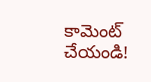కామెంట్ చేయండి!